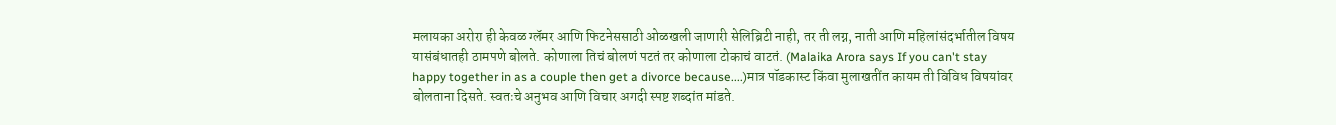मलायका अरोरा ही केवळ ग्लॅमर आणि फिटनेससाठी ओळखली जाणारी सेलिब्रिटी नाही, तर ती लग्न, नाती आणि महिलांसंदर्भातील विषय यासंबंधातही ठामपणे बोलते. कोणाला तिचं बोलणं पटतं तर कोणाला टोकाचं वाटतं. (Malaika Arora says If you can't stay happy together in as a couple then get a divorce because....)मात्र पॉडकास्ट किंवा मुलाखतींत कायम ती विविध विषयांवर बोलताना दिसते. स्वतःचे अनुभव आणि विचार अगदी स्पष्ट शब्दांत मांडते.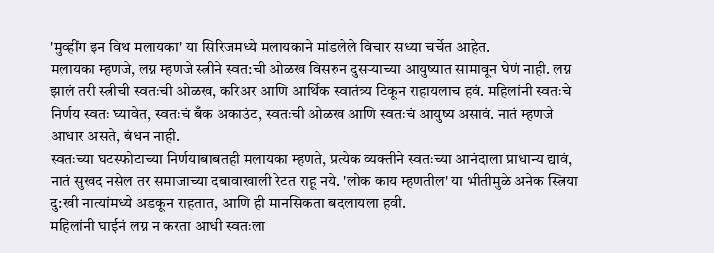'मुव्हींग इन विथ मलायका' या सिरिजमध्ये मलायकाने मांडलेले विचार सध्या चर्चेत आहेत.
मलायका म्हणजे, लग्न म्हणजे स्त्रीने स्वत:ची ओळख विसरुन दुसऱ्याच्या आयुष्यात सामावून घेणं नाही. लग्न झालं तरी स्त्रीची स्वतःची ओळख, करिअर आणि आर्थिक स्वातंत्र्य टिकून राहायलाच हवं. महिलांनी स्वतःचे निर्णय स्वतः घ्यावेत, स्वतःचं बँक अकाउंट, स्वतःची ओळख आणि स्वतःचं आयुष्य असावं. नातं म्हणजे आधार असते, बंधन नाही.
स्वतःच्या घटस्फोटाच्या निर्णयाबाबतही मलायका म्हणते, प्रत्येक व्यक्तीने स्वतःच्या आनंदाला प्राधान्य द्यावं, नातं सुखद नसेल तर समाजाच्या दबावाखाली रेटत राहू नये. 'लोक काय म्हणतील' या भीतीमुळे अनेक स्त्रिया दु:खी नात्यांमध्ये अडकून राहतात, आणि ही मानसिकता बदलायला हवी.
महिलांनी घाईनं लग्न न करता आधी स्वतःला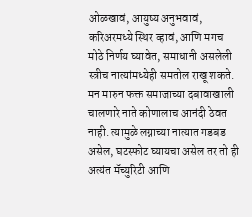ओळखावं, आयुष्य अनुभवावं, करिअरमध्ये स्थिर व्हावं, आणि मगच मोठे निर्णय घ्यावेत, समाधानी असलेली स्त्रीच नात्यांमध्येही समतोल राखू शकते. मन मारुन फक्त समाजाच्या दबावाखाली चालणारे नाते कोणालाच आनंदी ठेवत नाही. त्यामुळे लग्नाच्या नात्यात गडबड असेल, घटस्फोट घ्यायचा असेल तर तो ही अत्यंत मॅच्युरिटी आणि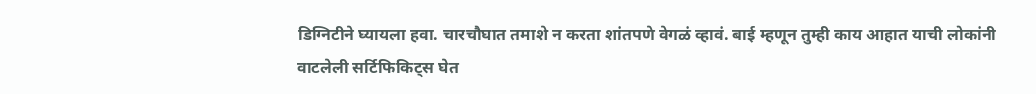डिग्निटीने घ्यायला हवा. चारचौघात तमाशे न करता शांतपणे वेगळं व्हावं. बाई म्हणून तुम्ही काय आहात याची लोकांनी वाटलेली सर्टिफिकिट्स घेत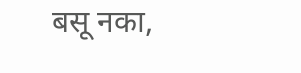बसू नका,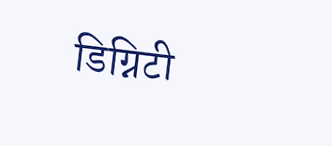डिग्निटी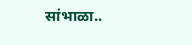सांभाळा..